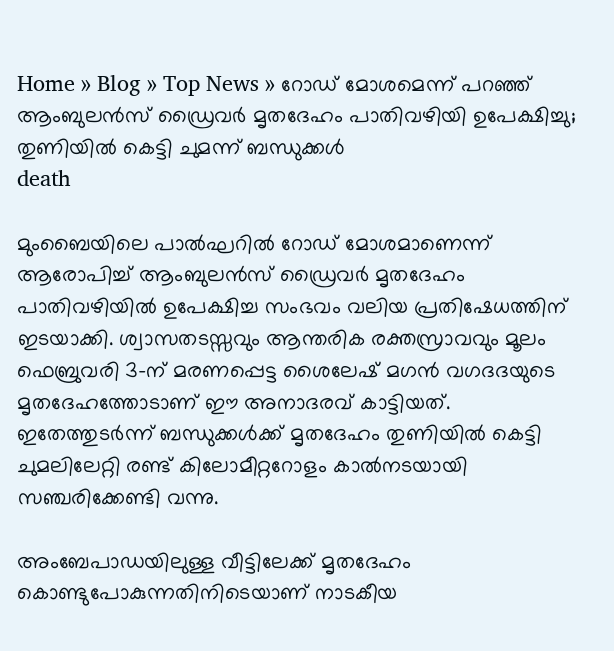Home » Blog » Top News » റോഡ് മോശമെന്ന് പറഞ്ഞ് ആംബുലൻസ് ഡ്രൈവർ മൃതദേഹം പാതിവഴിയി ഉപേക്ഷിച്ചു; തുണിയിൽ കെട്ടി ചുമന്ന് ബന്ധുക്കൾ
death

മുംബൈയിലെ പാൽഘറിൽ റോഡ് മോശമാണെന്ന് ആരോപിച്ച് ആംബുലൻസ് ഡ്രൈവർ മൃതദേഹം പാതിവഴിയിൽ ഉപേക്ഷിച്ച സംഭവം വലിയ പ്രതിഷേധത്തിന് ഇടയാക്കി. ശ്വാസതടസ്സവും ആന്തരിക രക്തസ്രാവവും മൂലം ഫെബ്രുവരി 3-ന് മരണപ്പെട്ട ശൈലേഷ് മഗൻ വഗദദയുടെ മൃതദേഹത്തോടാണ് ഈ അനാദരവ് കാട്ടിയത്. ഇതേത്തുടർന്ന് ബന്ധുക്കൾക്ക് മൃതദേഹം തുണിയിൽ കെട്ടി ചുമലിലേറ്റി രണ്ട് കിലോമീറ്ററോളം കാൽനടയായി സഞ്ചരിക്കേണ്ടി വന്നു.

അംബേപാഡയിലുള്ള വീട്ടിലേക്ക് മൃതദേഹം കൊണ്ടുപോകുന്നതിനിടെയാണ് നാടകീയ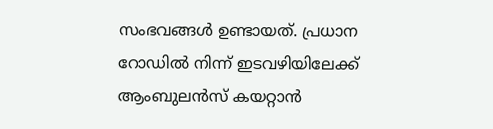സംഭവങ്ങൾ ഉണ്ടായത്. പ്രധാന റോഡിൽ നിന്ന് ഇടവഴിയിലേക്ക് ആംബുലൻസ് കയറ്റാൻ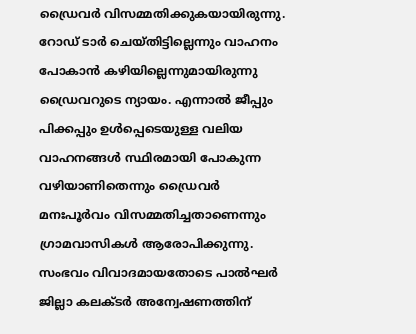ഡ്രൈവർ വിസമ്മതിക്കുകയായിരുന്നു. റോഡ് ടാർ ചെയ്തിട്ടില്ലെന്നും വാഹനം പോകാൻ കഴിയില്ലെന്നുമായിരുന്നു ഡ്രൈവറുടെ ന്യായം. എന്നാൽ ജീപ്പും പിക്കപ്പും ഉൾപ്പെടെയുള്ള വലിയ വാഹനങ്ങൾ സ്ഥിരമായി പോകുന്ന വഴിയാണിതെന്നും ഡ്രൈവർ മനഃപൂർവം വിസമ്മതിച്ചതാണെന്നും ഗ്രാമവാസികൾ ആരോപിക്കുന്നു. സംഭവം വിവാദമായതോടെ പാൽഘർ ജില്ലാ കലക്ടർ അന്വേഷണത്തിന്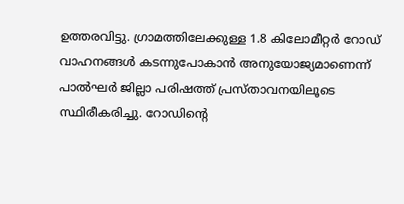ഉത്തരവിട്ടു. ഗ്രാമത്തിലേക്കുള്ള 1.8 കിലോമീറ്റർ റോഡ് വാഹനങ്ങൾ കടന്നുപോകാൻ അനുയോജ്യമാണെന്ന് പാൽഘർ ജില്ലാ പരിഷത്ത് പ്രസ്താവനയിലൂടെ സ്ഥിരീകരിച്ചു. റോഡിന്റെ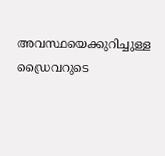അവസ്ഥയെക്കുറിച്ചുള്ള ഡ്രൈവറുടെ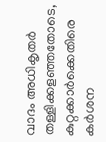വാദം അധികൃതർ തള്ളിക്കളഞ്ഞതോടെ, കുറ്റക്കാർക്കെതിരെ കർശന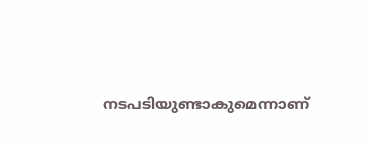നടപടിയുണ്ടാകുമെന്നാണ്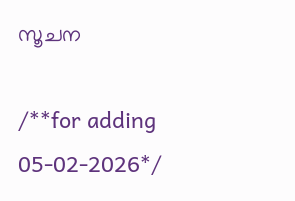സൂചന

/**for adding 05-02-2026*/